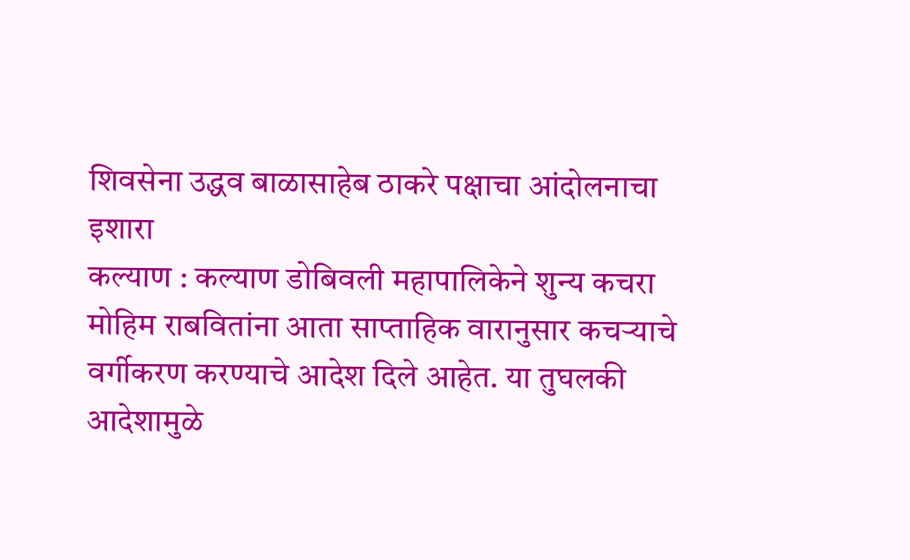शिवसेना उद्धव बाळासाहेब ठाकरे पक्षाचा आंदोलनाचा इशारा
कल्याण : कल्याण डोबिवली महापालिकेने शुन्य कचरा मोहिम राबवितांना आता साप्ताहिक वारानुसार कचऱ्याचे वर्गीकरण करण्याचे आदेश दिले आहेत. या तुघलकी आदेशामुळे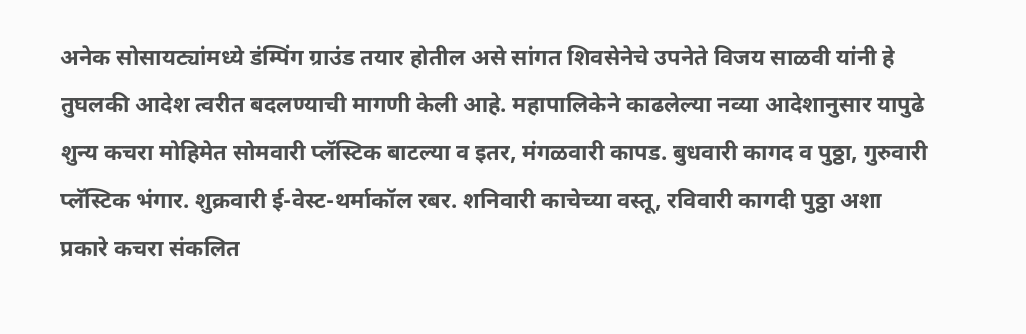अनेक सोसायट्यांमध्ये डंम्पिंग ग्राउंड तयार होतील असे सांगत शिवसेनेचे उपनेते विजय साळवी यांनी हे तुघलकी आदेश त्वरीत बदलण्याची मागणी केली आहे. महापालिकेने काढलेल्या नव्या आदेशानुसार यापुढे शुन्य कचरा मोहिमेत सोमवारी प्लॅस्टिक बाटल्या व इतर, मंगळवारी कापड. बुधवारी कागद व पुठ्ठा, गुरुवारी प्लॅस्टिक भंगार. शुक्रवारी ई-वेस्ट-थर्माकॉल रबर. शनिवारी काचेच्या वस्तू, रविवारी कागदी पुठ्ठा अशा प्रकारे कचरा संकलित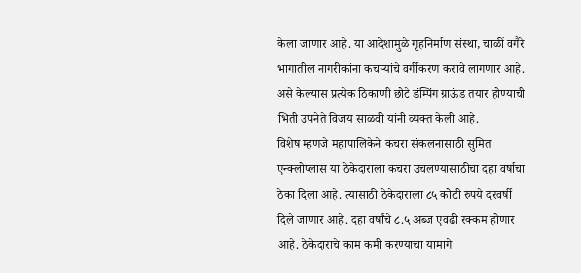केला जाणार आहे. या आदेशामुळे गृहनिर्माण संस्था, चाळीं वगैरे भागातील नागरीकांना कचऱ्यांचे वर्गीकरण करावे लागणार आहे. असे केल्यास प्रत्येक ठिकाणी छोटे डंम्पिंग ग्राऊंड तयार होण्याची भिती उपनेते विजय साळवी यांनी व्यक्त केली आहे.
विशेष म्हणजे महापालिकेने कचरा संकलनासाठी सुमित एन्क्लोप्लास या ठेकेदाराला कचरा उचलण्यासाठीचा दहा वर्षाचा ठेका दिला आहे. त्यासाठी ठेकेदाराला ८५ कोटी रुपये दरवर्षी दिले जाणार आहे. दहा वर्षांचे ८.५ अब्ज एवढी रक्कम होणार आहे. ठेकेदाराचे काम कमी करण्याचा यामागे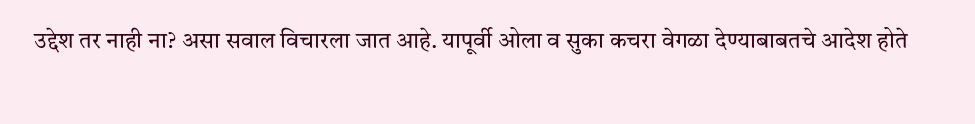उद्देश तर नाही ना? असा सवाल विचारला जात आहे. यापूर्वी ओला व सुका कचरा वेगळा देण्याबाबतचे आदेश होते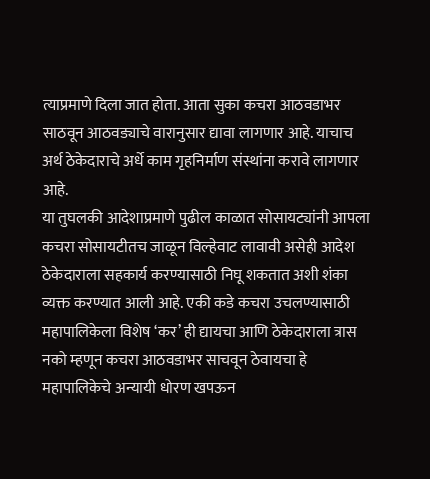त्याप्रमाणे दिला जात होता. आता सुका कचरा आठवडाभर साठवून आठवड्याचे वारानुसार द्यावा लागणार आहे. याचाच अर्थ ठेकेदाराचे अर्धे काम गृहनिर्माण संस्थांना करावे लागणार आहे.
या तुघलकी आदेशाप्रमाणे पुढील काळात सोसायट्यांनी आपला कचरा सोसायटीतच जाळून विल्हेवाट लावावी असेही आदेश ठेकेदाराला सहकार्य करण्यासाठी निघू शकतात अशी शंका व्यक्त करण्यात आली आहे. एकी कडे कचरा उचलण्यासाठी महापालिकेला विशेष ‘कर’ ही द्यायचा आणि ठेकेदाराला त्रास नको म्हणून कचरा आठवडाभर साचवून ठेवायचा हे महापालिकेचे अन्यायी धोरण खपऊन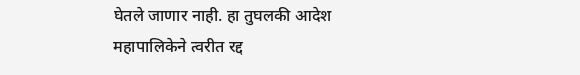घेतले जाणार नाही. हा तुघलकी आदेश महापालिकेने त्वरीत रद्द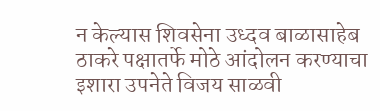न केल्यास शिवसेना उध्दव बाळासाहेब ठाकरे पक्षातर्फे मोठे आंदोलन करण्याचा इशारा उपनेते विजय साळवी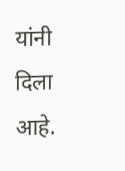यांनी दिला आहे.